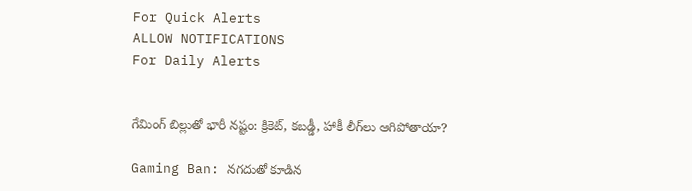For Quick Alerts
ALLOW NOTIFICATIONS
For Daily Alerts


గేమింగ్ బిల్లుతో భారీ నష్టం: క్రికెట్, కబడ్డీ, హాకీ లీగ్‌లు ఆగిపోతాయా?

Gaming Ban: నగదుతో కూడిన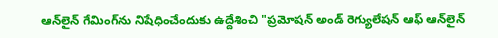ఆన్‌లైన్ గేమింగ్‌ను నిషేధించేందుకు ఉద్దేశించి "ప్రమోషన్ అండ్ రెగ్యులేషన్ ఆఫ్ ఆన్‌లైన్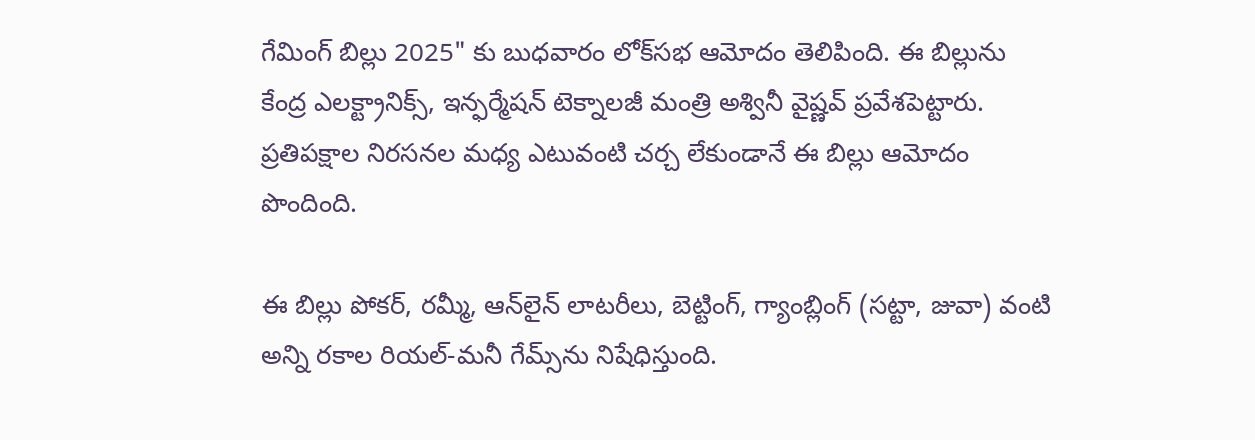గేమింగ్ బిల్లు 2025" కు బుధవారం లోక్‌సభ ఆమోదం తెలిపింది. ఈ బిల్లును కేంద్ర ఎలక్ట్రానిక్స్, ఇన్ఫర్మేషన్ టెక్నాలజీ మంత్రి అశ్వినీ వైష్ణవ్ ప్రవేశపెట్టారు. ప్రతిపక్షాల నిరసనల మధ్య ఎటువంటి చర్చ లేకుండానే ఈ బిల్లు ఆమోదం పొందింది.

ఈ బిల్లు పోకర్, రమ్మీ, ఆన్‌లైన్ లాటరీలు, బెట్టింగ్, గ్యాంబ్లింగ్ (సట్టా, జువా) వంటి అన్ని రకాల రియల్-మనీ గేమ్స్‌ను నిషేధిస్తుంది.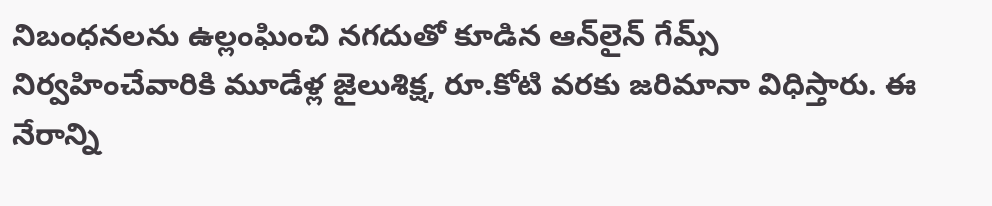నిబంధనలను ఉల్లంఘించి నగదుతో కూడిన ఆన్‌లైన్ గేమ్స్ నిర్వహించేవారికి మూడేళ్ల జైలుశిక్ష, రూ.కోటి వరకు జరిమానా విధిస్తారు. ఈ నేరాన్ని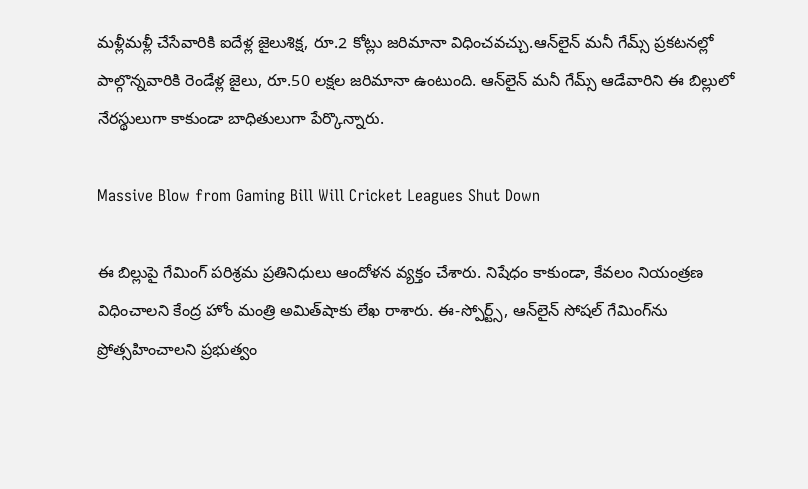మళ్లీమళ్లీ చేసేవారికి ఐదేళ్ల జైలుశిక్ష, రూ.2 కోట్లు జరిమానా విధించవచ్చు.ఆన్‌లైన్ మనీ గేమ్స్ ప్రకటనల్లో పాల్గొన్నవారికి రెండేళ్ల జైలు, రూ.50 లక్షల జరిమానా ఉంటుంది. ఆన్‌లైన్ మనీ గేమ్స్ ఆడేవారిని ఈ బిల్లులో నేరస్థులుగా కాకుండా బాధితులుగా పేర్కొన్నారు.

Massive Blow from Gaming Bill Will Cricket Leagues Shut Down

ఈ బిల్లుపై గేమింగ్ పరిశ్రమ ప్రతినిధులు ఆందోళన వ్యక్తం చేశారు. నిషేధం కాకుండా, కేవలం నియంత్రణ విధించాలని కేంద్ర హోం మంత్రి అమిత్‌షాకు లేఖ రాశారు. ఈ-స్పోర్ట్స్, ఆన్‌లైన్ సోషల్ గేమింగ్‌ను ప్రోత్సహించాలని ప్రభుత్వం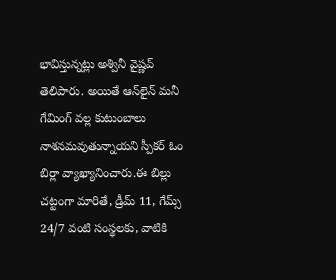భావిస్తున్నట్లు అశ్వినీ వైష్ణవ్ తెలిపారు. అయితే ఆన్‌లైన్ మనీ గేమింగ్ వల్ల కుటుంబాలు నాశనమవుతున్నాయని స్పీకర్ ఓం బిర్లా వ్యాఖ్యానించారు.ఈ బిల్లు చట్టంగా మారితే, డ్రీమ్ 11, గేమ్స్ 24/7 వంటి సంస్థలకు, వాటికి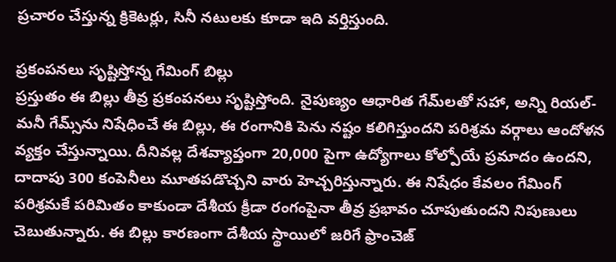ప్రచారం చేస్తున్న క్రికెటర్లు, సినీ నటులకు కూడా ఇది వర్తిస్తుంది.

ప్రకంపనలు సృష్టిస్తోన్న గేమింగ్ బిల్లు
ప్రస్తుతం ఈ బిల్లు తీవ్ర ప్రకంపనలు సృష్టిస్తోంది. నైపుణ్యం ఆధారిత గేమ్‌లతో సహా, అన్ని రియల్-మనీ గేమ్స్‌ను నిషేధించే ఈ బిల్లు, ఈ రంగానికి పెను నష్టం కలిగిస్తుందని పరిశ్రమ వర్గాలు ఆందోళన వ్యక్తం చేస్తున్నాయి. దీనివల్ల దేశవ్యాప్తంగా 20,000 పైగా ఉద్యోగాలు కోల్పోయే ప్రమాదం ఉందని, దాదాపు 300 కంపెనీలు మూతపడొచ్చని వారు హెచ్చరిస్తున్నారు. ఈ నిషేధం కేవలం గేమింగ్ పరిశ్రమకే పరిమితం కాకుండా దేశీయ క్రీడా రంగంపైనా తీవ్ర ప్రభావం చూపుతుందని నిపుణులు చెబుతున్నారు. ఈ బిల్లు కారణంగా దేశీయ స్థాయిలో జరిగే ఫ్రాంచెజ్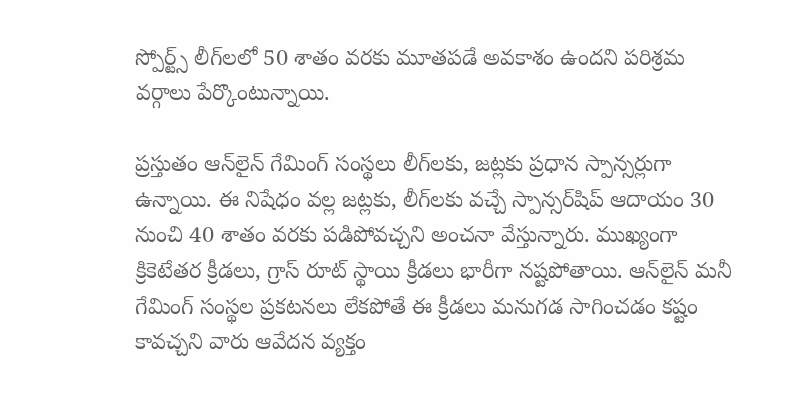స్పోర్ట్స్ లీగ్‌లలో 50 శాతం వరకు మూతపడే అవకాశం ఉందని పరిశ్రమ వర్గాలు పేర్కొంటున్నాయి.

ప్రస్తుతం ఆన్‌లైన్ గేమింగ్ సంస్థలు లీగ్‌లకు, జట్లకు ప్రధాన స్పాన్సర్లుగా ఉన్నాయి. ఈ నిషేధం వల్ల జట్లకు, లీగ్‌లకు వచ్చే స్పాన్సర్‌షిప్ ఆదాయం 30 నుంచి 40 శాతం వరకు పడిపోవచ్చని అంచనా వేస్తున్నారు. ముఖ్యంగా క్రికెటేతర క్రీడలు, గ్రాస్ రూట్ స్థాయి క్రీడలు భారీగా నష్టపోతాయి. ఆన్‌లైన్ మనీ గేమింగ్ సంస్థల ప్రకటనలు లేకపోతే ఈ క్రీడలు మనుగడ సాగించడం కష్టం కావచ్చని వారు ఆవేదన వ్యక్తం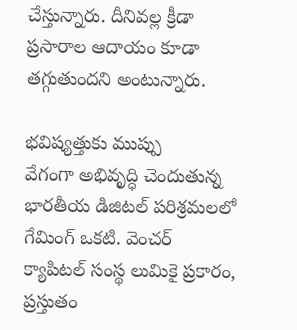చేస్తున్నారు. దీనివల్ల క్రీడా ప్రసారాల ఆదాయం కూడా తగ్గుతుందని అంటున్నారు.

భవిష్యత్తుకు ముప్పు
వేగంగా అభివృద్ధి చెందుతున్న భారతీయ డిజిటల్ పరిశ్రమలలో గేమింగ్ ఒకటి. వెంచర్ క్యాపిటల్ సంస్థ లుమికై ప్రకారం, ప్రస్తుతం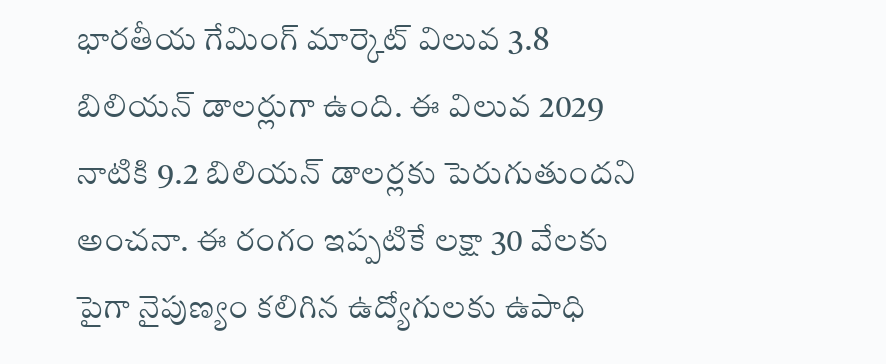భారతీయ గేమింగ్ మార్కెట్ విలువ 3.8 బిలియన్ డాలర్లుగా ఉంది. ఈ విలువ 2029 నాటికి 9.2 బిలియన్ డాలర్లకు పెరుగుతుందని అంచనా. ఈ రంగం ఇప్పటికే లక్షా 30 వేలకు పైగా నైపుణ్యం కలిగిన ఉద్యోగులకు ఉపాధి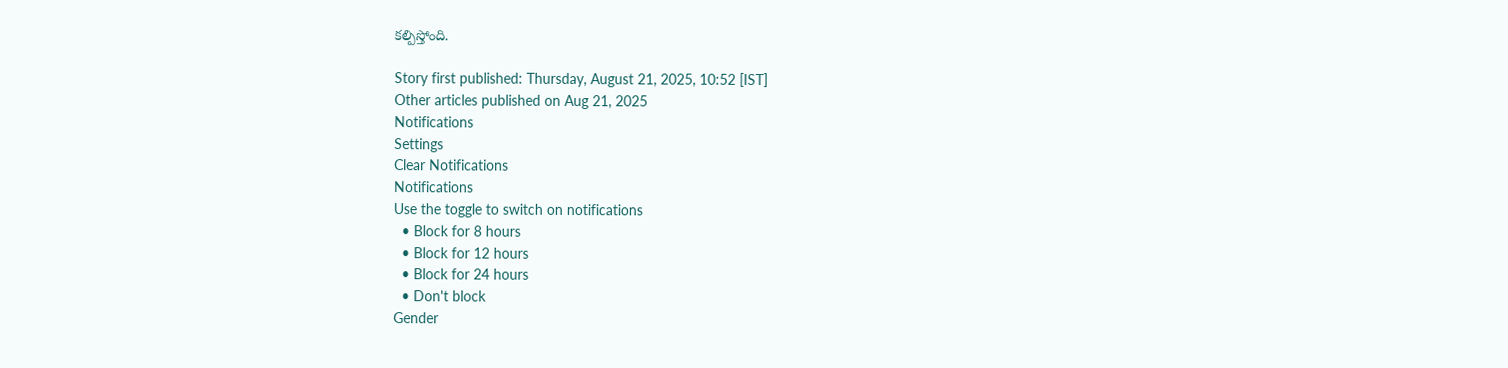కల్పిస్తోంది.

Story first published: Thursday, August 21, 2025, 10:52 [IST]
Other articles published on Aug 21, 2025
Notifications
Settings
Clear Notifications
Notifications
Use the toggle to switch on notifications
  • Block for 8 hours
  • Block for 12 hours
  • Block for 24 hours
  • Don't block
Gender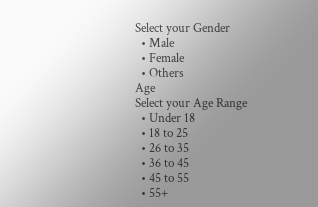Select your Gender
  • Male
  • Female
  • Others
Age
Select your Age Range
  • Under 18
  • 18 to 25
  • 26 to 35
  • 36 to 45
  • 45 to 55
  • 55+